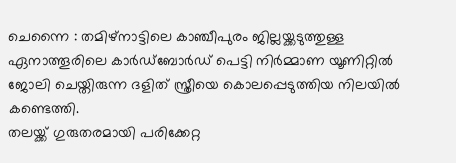ചെന്നൈ : തമിഴ്നാട്ടിലെ കാഞ്ചീപുരം ജില്ലയ്ക്കടുത്തുള്ള ഏനാത്തൂരിലെ കാർഡ്ബോർഡ് പെട്ടി നിർമ്മാണ യൂണിറ്റിൽ ജോലി ചെയ്തിരുന്ന ദളിത് സ്ത്രീയെ കൊലപ്പെടുത്തിയ നിലയിൽ കണ്ടെത്തി.
തലയ്ക്ക് ഗുരുതരമായി പരിക്കേറ്റ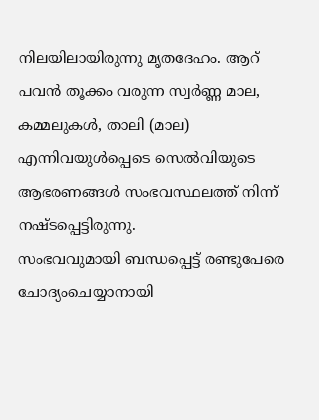നിലയിലായിരുന്നു മൃതദേഹം. ആറ് പവൻ തൂക്കം വരുന്ന സ്വർണ്ണ മാല, കമ്മലുകൾ, താലി (മാല) എന്നിവയുൾപ്പെടെ സെൽവിയുടെ ആഭരണങ്ങൾ സംഭവസ്ഥലത്ത് നിന്ന് നഷ്ടപ്പെട്ടിരുന്നു.
സംഭവവുമായി ബന്ധപ്പെട്ട് രണ്ടുപേരെ ചോദ്യംചെയ്യാനായി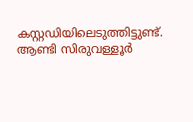കസ്റ്റഡിയിലെടുത്തിട്ടുണ്ട്.
ആണ്ടി സിരുവള്ളൂർ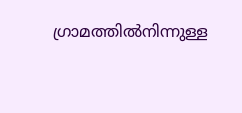ഗ്രാമത്തിൽനിന്നുള്ള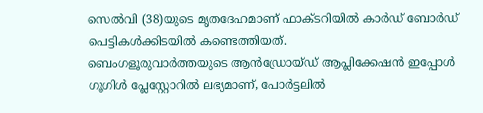സെൽവി (38)യുടെ മൃതദേഹമാണ് ഫാക്ടറിയിൽ കാർഡ് ബോർഡ് പെട്ടികൾക്കിടയിൽ കണ്ടെത്തിയത്.
ബെംഗളൂരുവാർത്തയുടെ ആൻഡ്രോയ്ഡ് ആപ്ലിക്കേഷൻ ഇപ്പോൾ ഗൂഗിൾ പ്ലേസ്റ്റോറിൽ ലഭ്യമാണ്, പോർട്ടലിൽ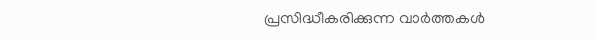പ്രസിദ്ധീകരിക്കുന്ന വാർത്തകൾ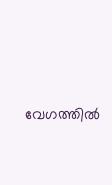വേഗത്തിൽ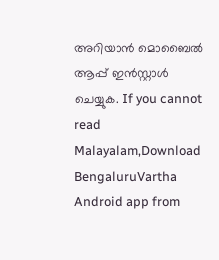അറിയാൻ മൊബൈൽ ആപ്പ് ഇൻസ്റ്റാൾ ചെയ്യുക. If you cannot read Malayalam,Download BengaluruVartha Android app from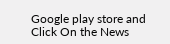Google play store and Click On the News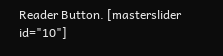Reader Button. [masterslider id="10"]